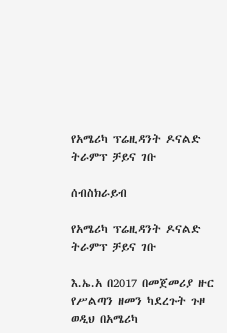የአሜሪካ ፕሬዚዳንት ዶናልድ ትራምፕ ቻይና ገቡ

ሰብስክራይብ

የአሜሪካ ፕሬዚዳንት ዶናልድ ትራምፕ ቻይና ገቡ

እ.ኤ.አ በ2017 በመጀመሪያ ዙር የሥልጣን ዘመን ካደረጉት ጉዞ ወዲህ በአሜሪካ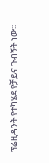ፕሬዚዳንት የተካሄደ የቻይና ጉብኝት ነው፡፡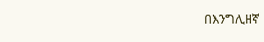በእንግሊዘኛ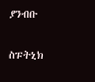ያንብቡ

ስፑትኒክ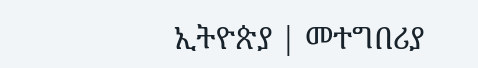ኢትዮጵያ | መተግበሪያ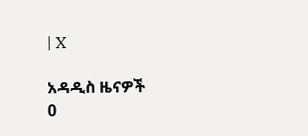| X

አዳዲስ ዜናዎች
0